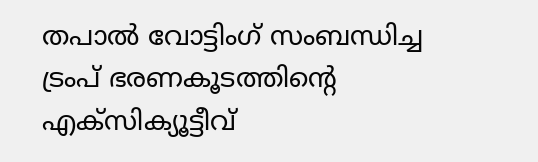തപാൽ വോട്ടിംഗ് സംബന്ധിച്ച ട്രംപ് ഭരണകൂടത്തിന്റെ എക്സിക്യൂട്ടീവ്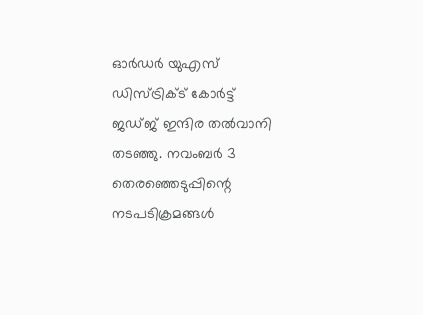ഓർഡർ യുഎസ് ഡിസ്ട്രിക്ട് കോർട്ട് ജഡ്ജ് ഇന്ദിര തൽവാനി തടഞ്ഞു. നവംബർ 3 തെരഞ്ഞെടുപ്പിന്റെ നടപടിക്രമങ്ങൾ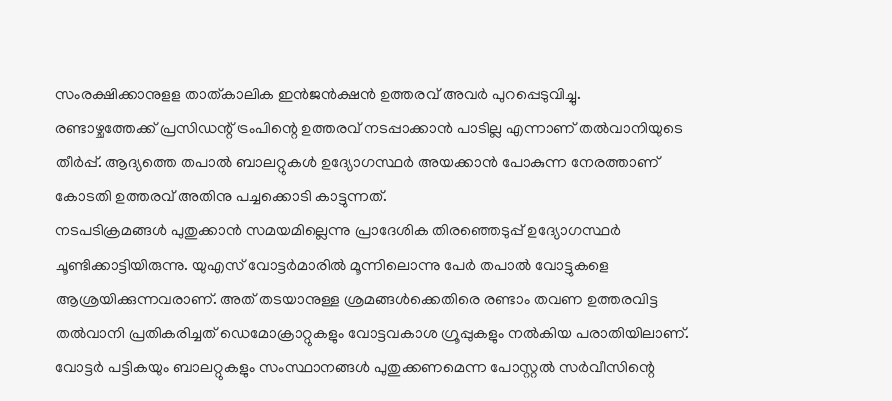സംരക്ഷിക്കാനുളള താത്കാലിക ഇൻജൻക്ഷൻ ഉത്തരവ് അവർ പുറപ്പെടുവിച്ചു.
രണ്ടാഴ്ചത്തേക്ക് പ്രസിഡന്റ് ട്രംപിന്റെ ഉത്തരവ് നടപ്പാക്കാൻ പാടില്ല എന്നാണ് തൽവാനിയുടെ തീർപ്പ്. ആദ്യത്തെ തപാൽ ബാലറ്റുകൾ ഉദ്യോഗസ്ഥർ അയക്കാൻ പോകുന്ന നേരത്താണ് കോടതി ഉത്തരവ് അതിനു പച്ചക്കൊടി കാട്ടുന്നത്.
നടപടിക്രമങ്ങൾ പുതുക്കാൻ സമയമില്ലെന്നു പ്രാദേശിക തിരഞ്ഞെടുപ്പ് ഉദ്യോഗസ്ഥർ ചൂണ്ടിക്കാട്ടിയിരുന്നു. യുഎസ് വോട്ടർമാരിൽ മൂന്നിലൊന്നു പേർ തപാൽ വോട്ടുകളെ ആശ്രയിക്കുന്നവരാണ്. അത് തടയാനുള്ള ശ്രമങ്ങൾക്കെതിരെ രണ്ടാം തവണ ഉത്തരവിട്ട തൽവാനി പ്രതികരിച്ചത് ഡെമോക്രാറ്റുകളും വോട്ടവകാശ ഗ്രൂപ്പുകളും നൽകിയ പരാതിയിലാണ്.
വോട്ടർ പട്ടികയും ബാലറ്റുകളും സംസ്ഥാനങ്ങൾ പുതുക്കണമെന്ന പോസ്റ്റൽ സർവീസിന്റെ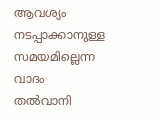ആവശ്യം നടപ്പാക്കാനുള്ള സമയമില്ലെന്ന വാദം തൽവാനി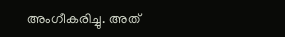അംഗീകരിച്ചു. അത്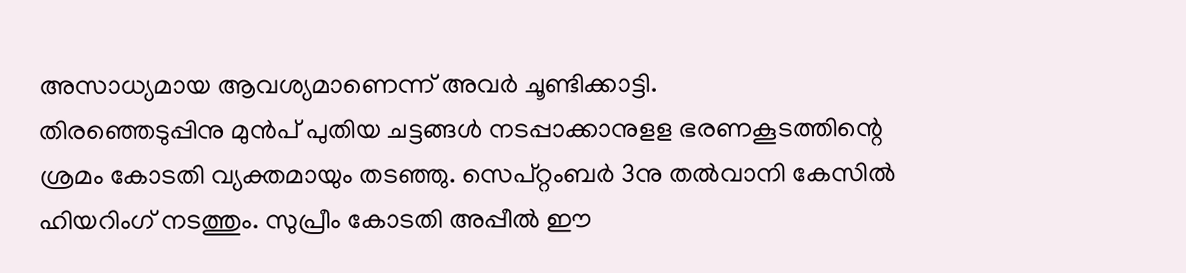അസാധ്യമായ ആവശ്യമാണെന്ന് അവർ ചൂണ്ടിക്കാട്ടി.
തിരഞ്ഞെടുപ്പിനു മുൻപ് പുതിയ ചട്ടങ്ങൾ നടപ്പാക്കാനുളള ഭരണകൂടത്തിന്റെ ശ്രമം കോടതി വ്യക്തമായും തടഞ്ഞു. സെപ്റ്റംബർ 3നു തൽവാനി കേസിൽ ഹിയറിംഗ് നടത്തും. സുപ്രീം കോടതി അപ്പീൽ ഈ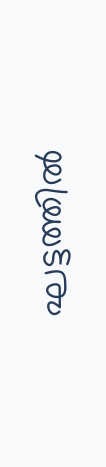ഘട്ടത്തിൽ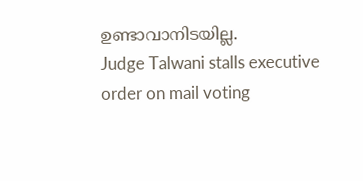ഉണ്ടാവാനിടയില്ല.
Judge Talwani stalls executive order on mail voting